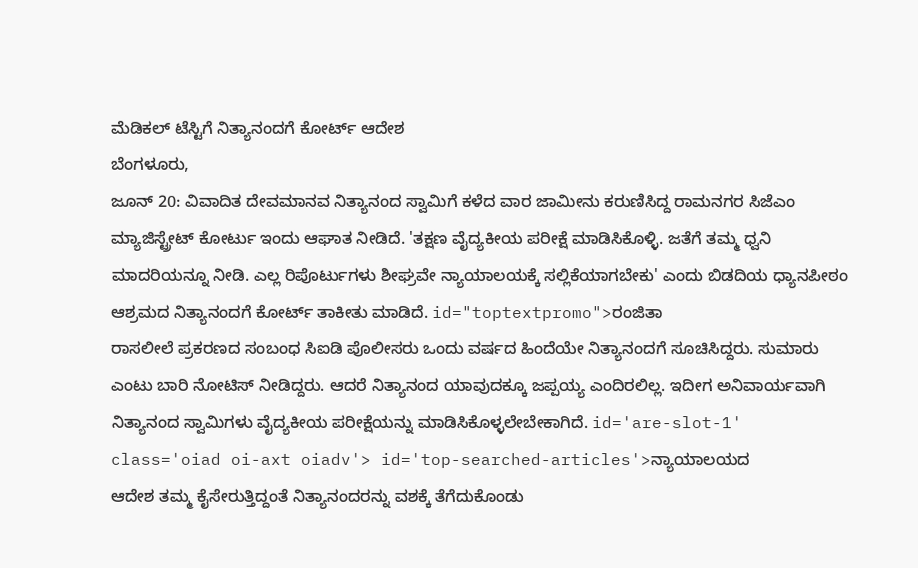ಮೆಡಿಕಲ್ ಟೆಸ್ಟಿಗೆ ನಿತ್ಯಾನಂದಗೆ ಕೋರ್ಟ್ ಆದೇಶ
ಬೆಂಗಳೂರು,
ಜೂನ್ 20: ವಿವಾದಿತ ದೇವಮಾನವ ನಿತ್ಯಾನಂದ ಸ್ವಾಮಿಗೆ ಕಳೆದ ವಾರ ಜಾಮೀನು ಕರುಣಿಸಿದ್ದ ರಾಮನಗರ ಸಿಜೆಎಂ ಮ್ಯಾಜಿಸ್ಟ್ರೇಟ್ ಕೋರ್ಟು ಇಂದು ಆಘಾತ ನೀಡಿದೆ. 'ತಕ್ಷಣ ವೈದ್ಯಕೀಯ ಪರೀಕ್ಷೆ ಮಾಡಿಸಿಕೊಳ್ಳಿ. ಜತೆಗೆ ತಮ್ಮ ಧ್ವನಿ ಮಾದರಿಯನ್ನೂ ನೀಡಿ. ಎಲ್ಲ ರಿಪೊರ್ಟುಗಳು ಶೀಘ್ರವೇ ನ್ಯಾಯಾಲಯಕ್ಕೆ ಸಲ್ಲಿಕೆಯಾಗಬೇಕು' ಎಂದು ಬಿಡದಿಯ ಧ್ಯಾನಪೀಠಂ ಆಶ್ರಮದ ನಿತ್ಯಾನಂದಗೆ ಕೋರ್ಟ್ ತಾಕೀತು ಮಾಡಿದೆ. id="toptextpromo">ರಂಜಿತಾ
ರಾಸಲೀಲೆ ಪ್ರಕರಣದ ಸಂಬಂಧ ಸಿಐಡಿ ಪೊಲೀಸರು ಒಂದು ವರ್ಷದ ಹಿಂದೆಯೇ ನಿತ್ಯಾನಂದಗೆ ಸೂಚಿಸಿದ್ದರು. ಸುಮಾರು ಎಂಟು ಬಾರಿ ನೋಟಿಸ್ ನೀಡಿದ್ದರು. ಆದರೆ ನಿತ್ಯಾನಂದ ಯಾವುದಕ್ಕೂ ಜಪ್ಪಯ್ಯ ಎಂದಿರಲಿಲ್ಲ. ಇದೀಗ ಅನಿವಾರ್ಯವಾಗಿ ನಿತ್ಯಾನಂದ ಸ್ವಾಮಿಗಳು ವೈದ್ಯಕೀಯ ಪರೀಕ್ಷೆಯನ್ನು ಮಾಡಿಸಿಕೊಳ್ಳಲೇಬೇಕಾಗಿದೆ. id='are-slot-1' class='oiad oi-axt oiadv'> id='top-searched-articles'>ನ್ಯಾಯಾಲಯದ
ಆದೇಶ ತಮ್ಮ ಕೈಸೇರುತ್ತಿದ್ದಂತೆ ನಿತ್ಯಾನಂದರನ್ನು ವಶಕ್ಕೆ ತೆಗೆದುಕೊಂಡು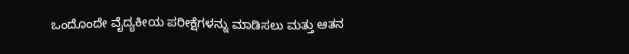ಒಂದೊಂದೇ ವೈದ್ಯಕೀಯ ಪರೀಕ್ಷೆಗಳನ್ನು ಮಾಡಿಸಲು ಮತ್ತು ಆತನ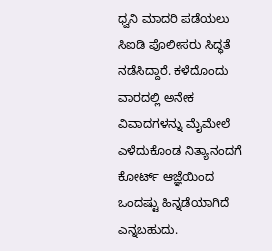ಧ್ವನಿ ಮಾದರಿ ಪಡೆಯಲು ಸಿಐಡಿ ಪೊಲೀಸರು ಸಿದ್ಧತೆ ನಡೆಸಿದ್ದಾರೆ. ಕಳೆದೊಂದು ವಾರದಲ್ಲಿ ಅನೇಕ ವಿವಾದಗಳನ್ನು ಮೈಮೇಲೆ ಎಳೆದುಕೊಂಡ ನಿತ್ಯಾನಂದಗೆ ಕೋರ್ಟ್ ಆಜ್ಞೆಯಿಂದ ಒಂದಷ್ಟು ಹಿನ್ನಡೆಯಾಗಿದೆ ಎನ್ನಬಹುದು.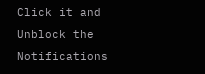Click it and Unblock the Notifications